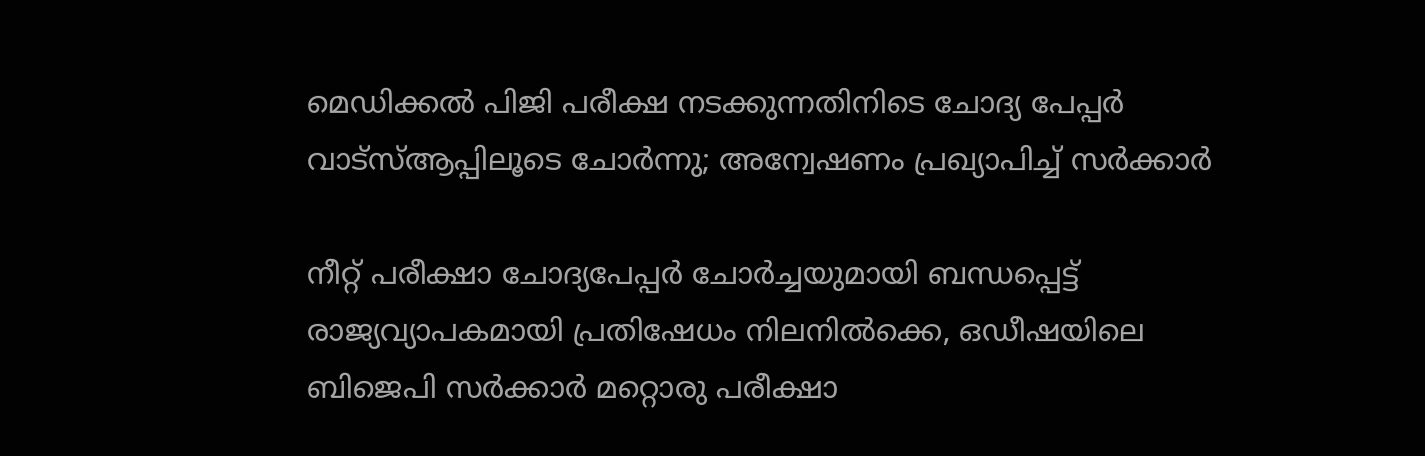മെഡിക്കൽ പിജി പരീക്ഷ നടക്കുന്നതിനിടെ ചോദ്യ പേപ്പർ വാട്‌സ്ആപ്പിലൂടെ ചോർന്നു; അന്വേഷണം പ്രഖ്യാപിച്ച് സർക്കാർ

നീറ്റ് പരീക്ഷാ ചോദ്യപേപ്പർ ചോർച്ചയുമായി ബന്ധപ്പെട്ട് രാജ്യവ്യാപകമായി പ്രതിഷേധം നിലനിൽക്കെ, ഒഡീഷയിലെ ബിജെപി സർക്കാർ മറ്റൊരു പരീക്ഷാ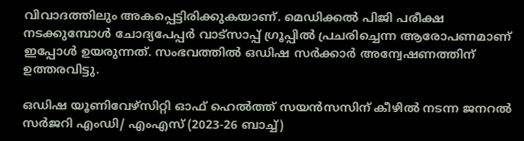വിവാദത്തിലും അകപ്പെട്ടിരിക്കുകയാണ്. മെഡിക്കൽ പിജി പരീക്ഷ നടക്കുമ്പോൾ ചോദ്യപേപ്പർ വാട്സാപ്പ് ഗ്രൂപ്പിൽ പ്രചരിച്ചെന്ന ആരോപണമാണ് ഇപ്പോൾ ഉയരുന്നത്. സംഭവത്തിൽ ഒഡിഷ സർക്കാർ അന്വേഷണത്തിന് ഉത്തരവിട്ടു.

ഒഡിഷ യൂണിവേഴ്‌സിറ്റി ഓഫ് ഹെൽത്ത് സയൻസസിന് കീഴിൽ നടന്ന ജനറൽ സർജറി എംഡി/ എംഎസ് (2023-26 ബാച്ച്)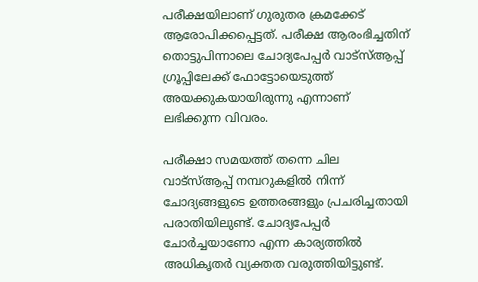പരീക്ഷയിലാണ് ഗുരുതര ക്രമക്കേട് ആരോപിക്കപ്പെട്ടത്. പരീക്ഷ ആരംഭിച്ചതിന് തൊട്ടുപിന്നാലെ ചോദ്യപേപ്പർ വാട്‌സ്ആപ്പ് ഗ്രൂപ്പിലേക്ക് ഫോട്ടോയെടുത്ത് അയക്കുകയായിരുന്നു എന്നാണ് ലഭിക്കുന്ന വിവരം.

പരീക്ഷാ സമയത്ത് തന്നെ ചില വാട്‌സ്ആപ്പ് നമ്പറുകളിൽ നിന്ന് ചോദ്യങ്ങളുടെ ഉത്തരങ്ങളും പ്രചരിച്ചതായി പരാതിയിലുണ്ട്. ചോദ്യപേപ്പർ ചോർച്ചയാണോ എന്ന കാര്യത്തിൽ അധികൃതർ വ്യക്തത വരുത്തിയിട്ടുണ്ട്.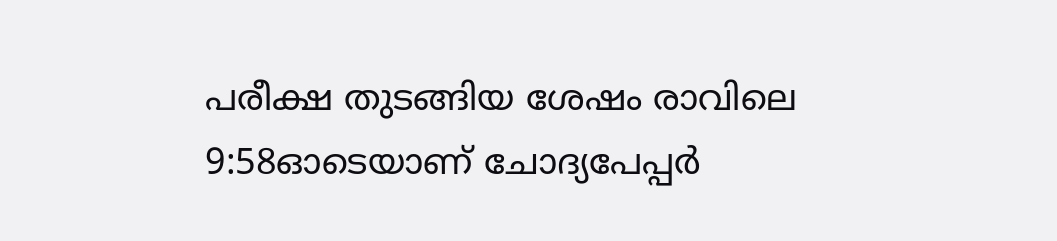പരീക്ഷ തുടങ്ങിയ ശേഷം രാവിലെ 9:58ഓടെയാണ് ചോദ്യപേപ്പർ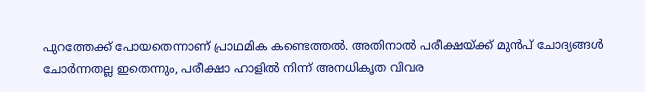പുറത്തേക്ക് പോയതെന്നാണ് പ്രാഥമിക കണ്ടെത്തൽ. അതിനാൽ പരീക്ഷയ്ക്ക് മുൻപ് ചോദ്യങ്ങൾ ചോർന്നതല്ല ഇതെന്നും, പരീക്ഷാ ഹാളിൽ നിന്ന് അനധികൃത വിവര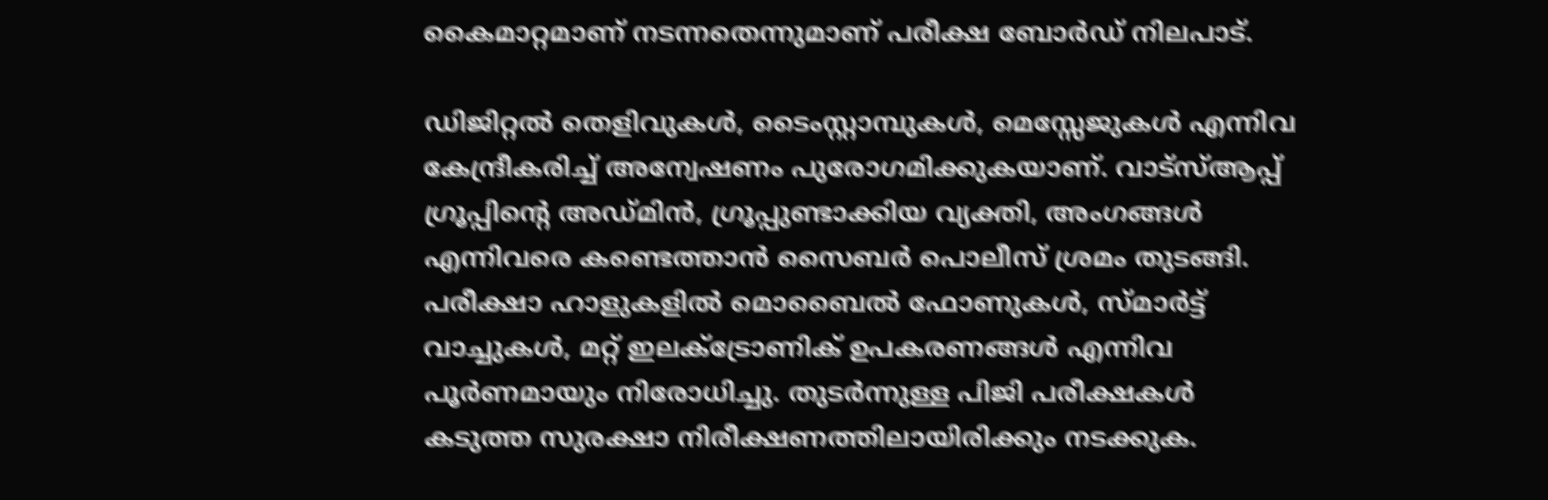കൈമാറ്റമാണ് നടന്നതെന്നുമാണ് പരീക്ഷ ബോർഡ് നിലപാട്.

ഡിജിറ്റൽ തെളിവുകൾ, ടൈംസ്റ്റാമ്പുകൾ, മെസ്സേജുകൾ എന്നിവ കേന്ദ്രീകരിച്ച് അന്വേഷണം പുരോഗമിക്കുകയാണ്. വാട്‌സ്ആപ്പ് ഗ്രൂപ്പിന്റെ അഡ്മിൻ, ഗ്രൂപ്പുണ്ടാക്കിയ വ്യക്തി, അംഗങ്ങൾ എന്നിവരെ കണ്ടെത്താൻ സൈബർ പൊലീസ് ശ്രമം തുടങ്ങി. പരീക്ഷാ ഹാളുകളിൽ മൊബൈൽ ഫോണുകൾ, സ്മാർട്ട് വാച്ചുകൾ, മറ്റ് ഇലക്ട്രോണിക് ഉപകരണങ്ങൾ എന്നിവ പൂർണമായും നിരോധിച്ചു. തുടർന്നുള്ള പിജി പരീക്ഷകൾ കടുത്ത സുരക്ഷാ നിരീക്ഷണത്തിലായിരിക്കും നടക്കുക.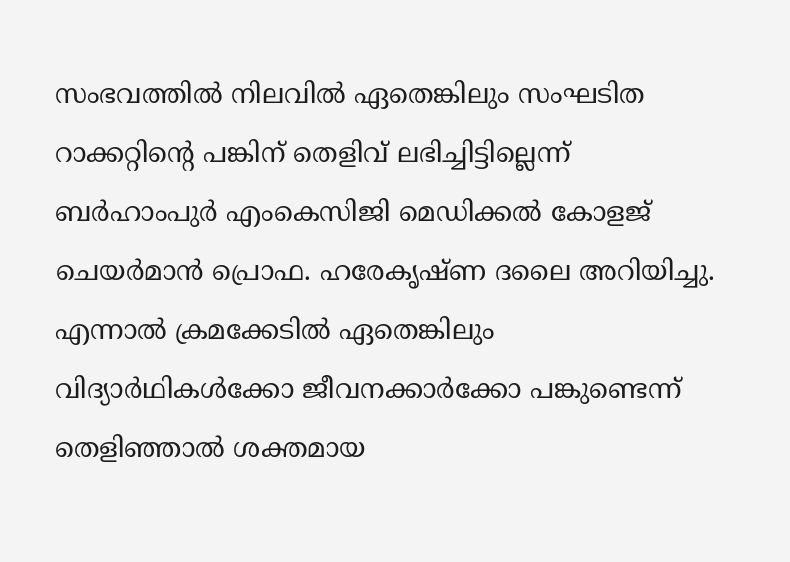സംഭവത്തിൽ നിലവിൽ ഏതെങ്കിലും സംഘടിത റാക്കറ്റിന്റെ പങ്കിന് തെളിവ് ലഭിച്ചിട്ടില്ലെന്ന് ബർഹാംപുർ എംകെസിജി മെഡിക്കൽ കോളജ് ചെയർമാൻ പ്രൊഫ. ഹരേകൃഷ്ണ ദലൈ അറിയിച്ചു. എന്നാൽ ക്രമക്കേടിൽ ഏതെങ്കിലും വിദ്യാർഥികൾക്കോ ജീവനക്കാർക്കോ പങ്കുണ്ടെന്ന് തെളിഞ്ഞാൽ ശക്തമായ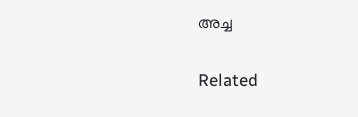അച്ച

Related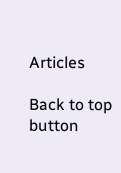Articles

Back to top button